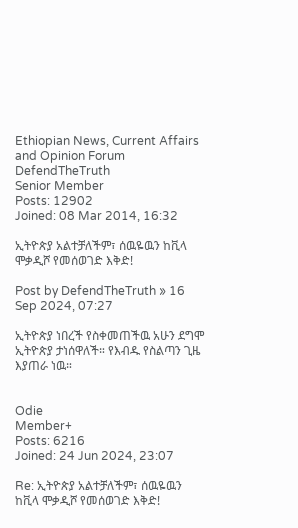Ethiopian News, Current Affairs and Opinion Forum
DefendTheTruth
Senior Member
Posts: 12902
Joined: 08 Mar 2014, 16:32

ኢትዮጵያ አልተቻለችም፣ ሰዉዬዉን ከቪላ ሞቃዲሾ የመሰወገድ እቅድ!

Post by DefendTheTruth » 16 Sep 2024, 07:27

ኢትዮጵያ ነበረች የስቀመጠችዉ አሁን ደግሞ ኢትዮጵያ ታነሰዋለች። የእብዱ የስልጣን ጊዜ እያጠራ ነዉ።


Odie
Member+
Posts: 6216
Joined: 24 Jun 2024, 23:07

Re: ኢትዮጵያ አልተቻለችም፣ ሰዉዬዉን ከቪላ ሞቃዲሾ የመሰወገድ እቅድ!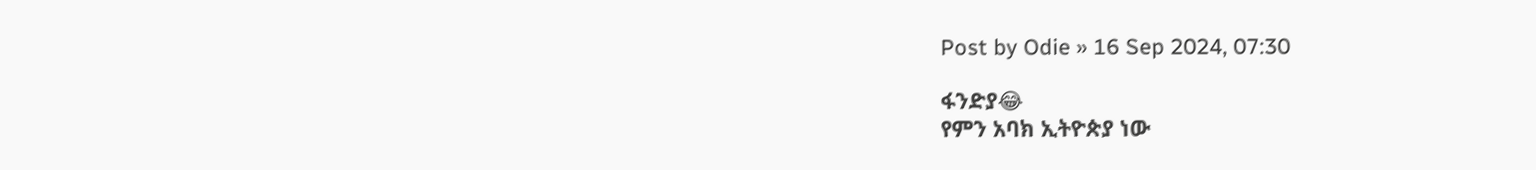Post by Odie » 16 Sep 2024, 07:30

ፋንድያ😂
የምን አባክ ኢትዮጵያ ነው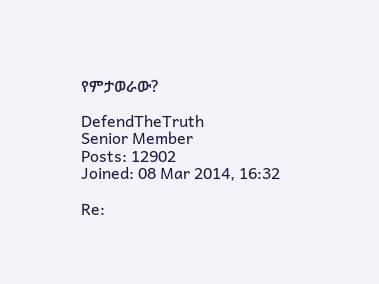የምታወራው?

DefendTheTruth
Senior Member
Posts: 12902
Joined: 08 Mar 2014, 16:32

Re: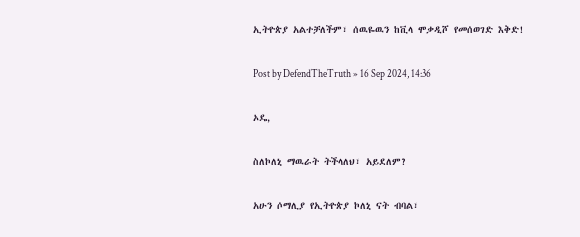ኢትዮጵያ አልተቻለችም፣ ሰዉዬዉን ከቪላ ሞቃዲሾ የመሰወገድ እቅድ!

Post by DefendTheTruth » 16 Sep 2024, 14:36

ኦዴ,

ስለኮለኒ ማዉራት ትችላለህ፣ አይደለም?

አሁን ሶማሊያ የኢትዮጵያ ኮለኒ ናት ብባል፣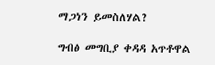ማጋነን ይመስለሃል?

ግብፅ መግቢያ ቀዳዳ አጥቶዋል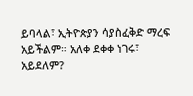ይባላል፣ ኢትዮጵያን ሳያስፈቅድ ማረፍ አይችልም። አለቀ ደቀቀ ነገሩ፣ አይደለም?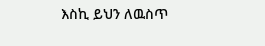እስኪ ይህን ለዉስጥ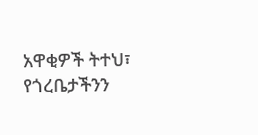አዋቂዎች ትተህ፣ የጎረቤታችንን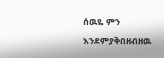ሰዉዬ ምን እንደምያቅበዘብዘዉ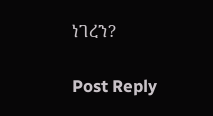ነገረን?

Post Reply